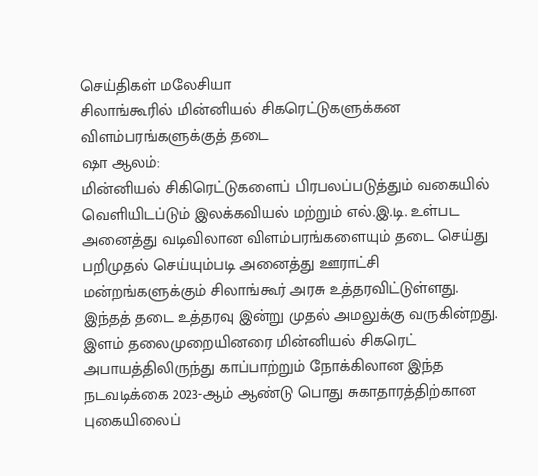செய்திகள் மலேசியா
சிலாங்கூரில் மின்னியல் சிகரெட்டுகளுக்கன விளம்பரங்களுக்குத் தடை
ஷா ஆலம்:
மின்னியல் சிகிரெட்டுகளைப் பிரபலப்படுத்தும் வகையில் வெளியிடப்டும் இலக்கவியல் மற்றும் எல்.இ.டி. உள்பட அனைத்து வடிவிலான விளம்பரங்களையும் தடை செய்து பறிமுதல் செய்யும்படி அனைத்து ஊராட்சி மன்றங்களுக்கும் சிலாங்கூர் அரசு உத்தரவிட்டுள்ளது.
இந்தத் தடை உத்தரவு இன்று முதல் அமலுக்கு வருகின்றது.
இளம் தலைமுறையினரை மின்னியல் சிகரெட் அபாயத்திலிருந்து காப்பாற்றும் நோக்கிலான இந்த நடவடிக்கை 2023-ஆம் ஆண்டு பொது சுகாதாரத்திற்கான புகையிலைப்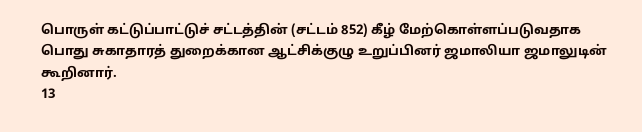பொருள் கட்டுப்பாட்டுச் சட்டத்தின் (சட்டம் 852) கீழ் மேற்கொள்ளப்படுவதாக பொது சுகாதாரத் துறைக்கான ஆட்சிக்குழு உறுப்பினர் ஜமாலியா ஜமாலுடின் கூறினார்.
13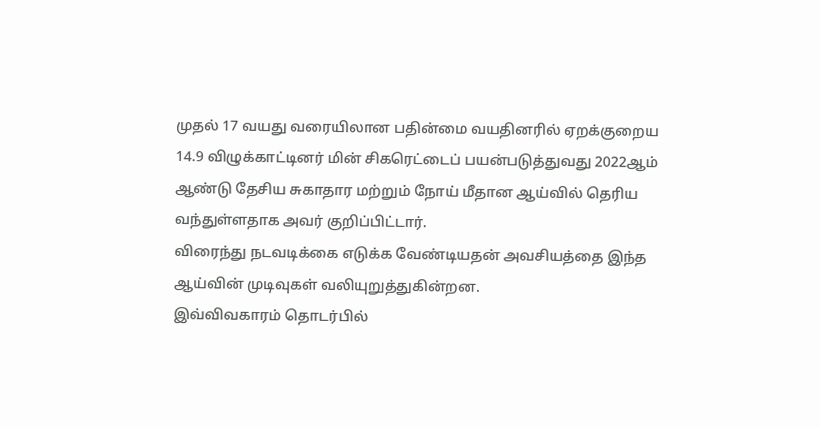முதல் 17 வயது வரையிலான பதின்மை வயதினரில் ஏறக்குறைய 14.9 விழுக்காட்டினர் மின் சிகரெட்டைப் பயன்படுத்துவது 2022ஆம் ஆண்டு தேசிய சுகாதார மற்றும் நோய் மீதான ஆய்வில் தெரிய வந்துள்ளதாக அவர் குறிப்பிட்டார்.
விரைந்து நடவடிக்கை எடுக்க வேண்டியதன் அவசியத்தை இந்த ஆய்வின் முடிவுகள் வலியுறுத்துகின்றன.
இவ்விவகாரம் தொடர்பில்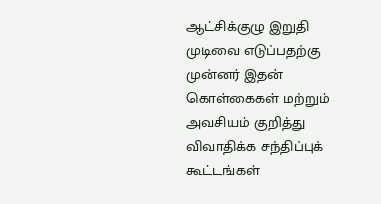ஆட்சிக்குழு இறுதி முடிவை எடுப்பதற்கு முன்னர் இதன் கொள்கைகள் மற்றும் அவசியம் குறித்து விவாதிக்க சந்திப்புக் கூட்டங்கள்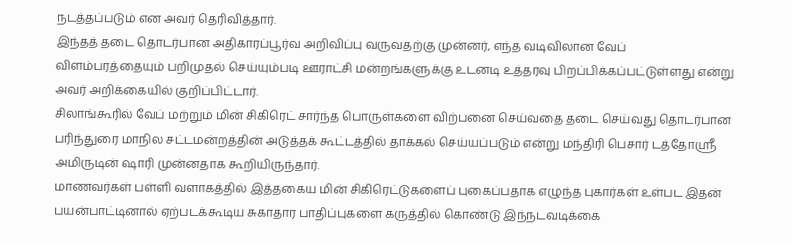நடத்தப்படும் என அவர் தெரிவித்தார்.
இந்தத் தடை தொடர்பான அதிகாரப்பூர்வ அறிவிப்பு வருவதற்கு முன்னர், எந்த வடிவிலான வேப் விளம்பரத்தையும் பறிமுதல் செய்யும்படி ஊராட்சி மன்றங்களுக்கு உடனடி உத்தரவு பிறப்பிக்கப்பட்டுள்ளது என்று அவர் அறிக்கையில் குறிப்பிட்டார்.
சிலாங்கூரில் வேப் மற்றும் மின் சிகிரெட் சார்ந்த பொருள்களை விற்பனை செய்வதை தடை செய்வது தொடர்பான பரிந்துரை மாநில சட்டமன்றத்தின் அடுத்தக் கூட்டத்தில் தாக்கல் செய்யப்படும் என்று மந்திரி பெசார் டத்தோஸ்ரீ அமிருடின் ஷாரி முன்னதாக கூறியிருந்தார்.
மாணவர்கள் பள்ளி வளாகத்தில் இத்தகைய மின் சிகிரெட்டுகளைப் புகைப்பதாக எழுந்த புகார்கள் உள்பட இதன் பயன்பாட்டினால் ஏற்படக்கூடிய சுகாதார பாதிப்புகளை கருத்தில் கொண்டு இந்நடவடிக்கை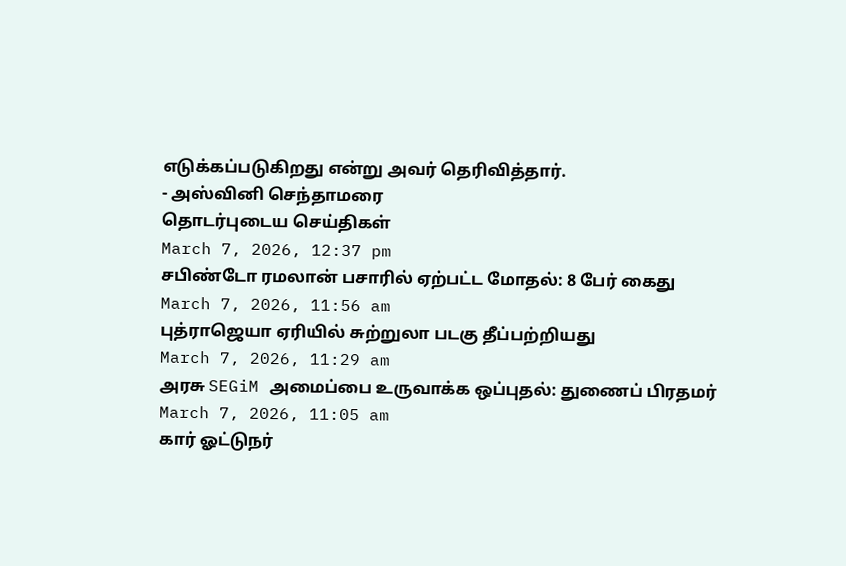எடுக்கப்படுகிறது என்று அவர் தெரிவித்தார்.
- அஸ்வினி செந்தாமரை
தொடர்புடைய செய்திகள்
March 7, 2026, 12:37 pm
சபிண்டோ ரமலான் பசாரில் ஏற்பட்ட மோதல்: 8 பேர் கைது
March 7, 2026, 11:56 am
புத்ராஜெயா ஏரியில் சுற்றுலா படகு தீப்பற்றியது
March 7, 2026, 11:29 am
அரசு SEGiM அமைப்பை உருவாக்க ஒப்புதல்: துணைப் பிரதமர்
March 7, 2026, 11:05 am
கார் ஓட்டுநர்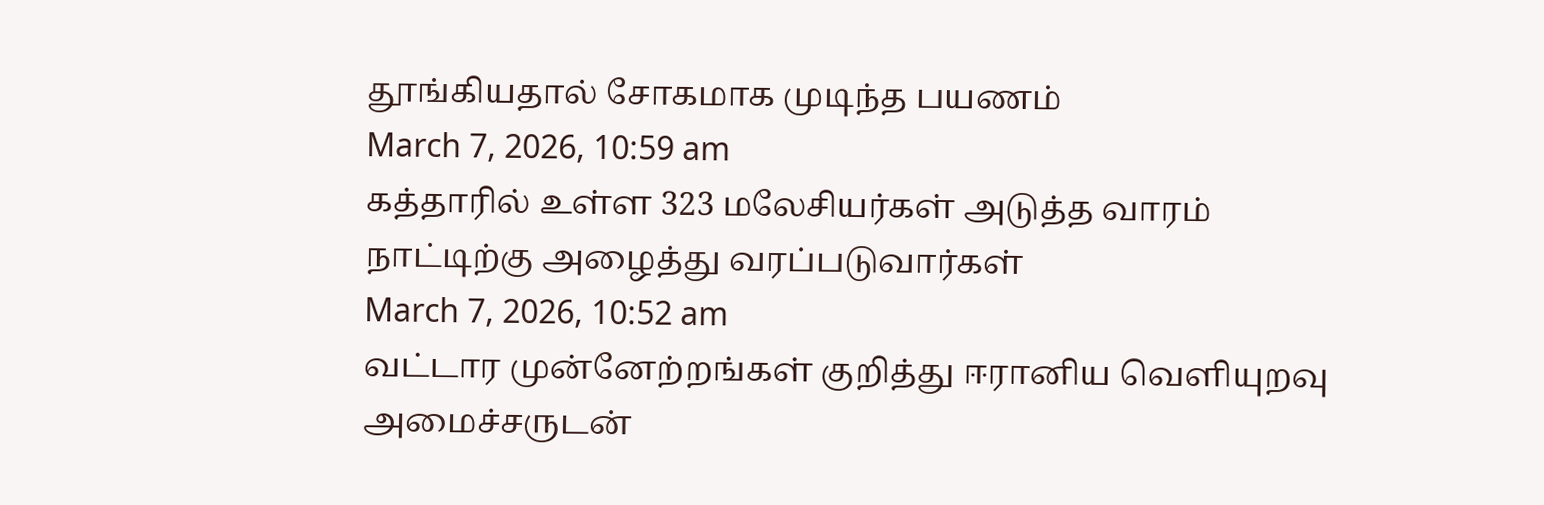தூங்கியதால் சோகமாக முடிந்த பயணம்
March 7, 2026, 10:59 am
கத்தாரில் உள்ள 323 மலேசியர்கள் அடுத்த வாரம் நாட்டிற்கு அழைத்து வரப்படுவார்கள்
March 7, 2026, 10:52 am
வட்டார முன்னேற்றங்கள் குறித்து ஈரானிய வெளியுறவு அமைச்சருடன்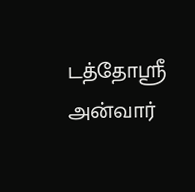டத்தோஸ்ரீ அன்வார்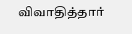விவாதித்தார்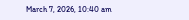March 7, 2026, 10:40 am